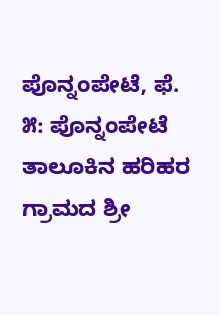ಪೊನ್ನಂಪೇಟೆ, ಫೆ. ೫: ಪೊನ್ನಂಪೇಟೆ ತಾಲೂಕಿನ ಹರಿಹರ ಗ್ರಾಮದ ಶ್ರೀ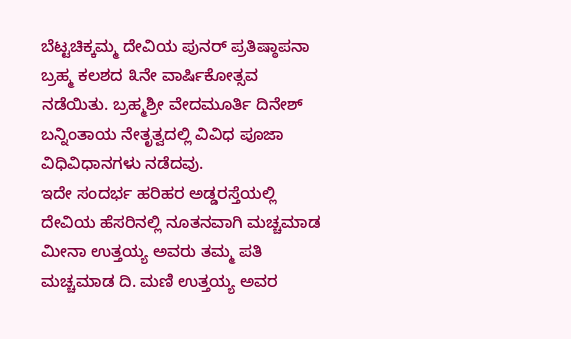ಬೆಟ್ಟಚಿಕ್ಕಮ್ಮ ದೇವಿಯ ಪುನರ್ ಪ್ರತಿಷ್ಠಾಪನಾ ಬ್ರಹ್ಮ ಕಲಶದ ೩ನೇ ವಾರ್ಷಿಕೋತ್ಸವ ನಡೆಯಿತು. ಬ್ರಹ್ಮಶ್ರೀ ವೇದಮೂರ್ತಿ ದಿನೇಶ್ ಬನ್ನಿಂತಾಯ ನೇತೃತ್ವದಲ್ಲಿ ವಿವಿಧ ಪೂಜಾ ವಿಧಿವಿಧಾನಗಳು ನಡೆದವು.
ಇದೇ ಸಂದರ್ಭ ಹರಿಹರ ಅಡ್ಡರಸ್ತೆಯಲ್ಲಿ ದೇವಿಯ ಹೆಸರಿನಲ್ಲಿ ನೂತನವಾಗಿ ಮಚ್ಚಮಾಡ ಮೀನಾ ಉತ್ತಯ್ಯ ಅವರು ತಮ್ಮ ಪತಿ ಮಚ್ಚಮಾಡ ದಿ. ಮಣಿ ಉತ್ತಯ್ಯ ಅವರ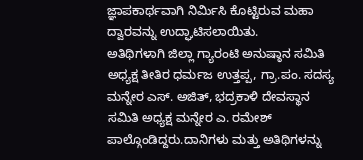ಜ್ಞಾಪಕಾರ್ಥವಾಗಿ ನಿರ್ಮಿಸಿ ಕೊಟ್ಟಿರುವ ಮಹಾ ದ್ವಾರವನ್ನು ಉದ್ಘಾಟಿಸಲಾಯಿತು.
ಅತಿಥಿಗಳಾಗಿ ಜಿಲ್ಲಾ ಗ್ಯಾರಂಟಿ ಅನುಷ್ಠಾನ ಸಮಿತಿ ಅಧ್ಯಕ್ಷ ತೀತಿರ ಧರ್ಮಜ ಉತ್ತಪ್ಪ, ಗ್ರಾ.ಪಂ. ಸದಸ್ಯ ಮನ್ನೇರ ಎಸ್. ಅಜಿತ್, ಭದ್ರಕಾಳಿ ದೇವಸ್ಥಾನ ಸಮಿತಿ ಅಧ್ಯಕ್ಷ ಮನ್ನೇರ ಎ. ರಮೇಶ್ ಪಾಲ್ಗೊಂಡಿದ್ದರು.ದಾನಿಗಳು ಮತ್ತು ಅತಿಥಿಗಳನ್ನು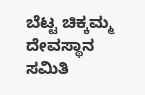ಬೆಟ್ಟ ಚಿಕ್ಕಮ್ಮ ದೇವಸ್ಥಾನ ಸಮಿತಿ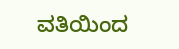ವತಿಯಿಂದ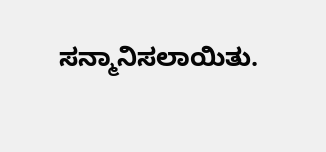ಸನ್ಮಾನಿಸಲಾಯಿತು.